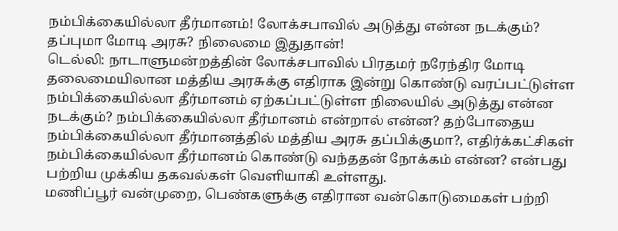நம்பிக்கையில்லா தீர்மானம்! லோக்சபாவில் அடுத்து என்ன நடக்கும்? தப்புமா மோடி அரசு? நிலைமை இதுதான்!
டெல்லி: நாடாளுமன்றத்தின் லோக்சபாவில் பிரதமர் நரேந்திர மோடி தலைமையிலான மத்திய அரசுக்கு எதிராக இன்று கொண்டு வரப்பட்டுள்ள நம்பிக்கையில்லா தீர்மானம் ஏற்கப்பட்டுள்ள நிலையில் அடுத்து என்ன நடக்கும்? நம்பிக்கையில்லா தீர்மானம் என்றால் என்ன? தற்போதைய நம்பிக்கையில்லா தீர்மானத்தில் மத்திய அரசு தப்பிக்குமா?, எதிர்க்கட்சிகள் நம்பிக்கையில்லா தீர்மானம் கொண்டு வந்ததன் நோக்கம் என்ன? என்பது பற்றிய முக்கிய தகவல்கள் வெளியாகி உள்ளது.
மணிப்பூர் வன்முறை, பெண்களுக்கு எதிரான வன்கொடுமைகள் பற்றி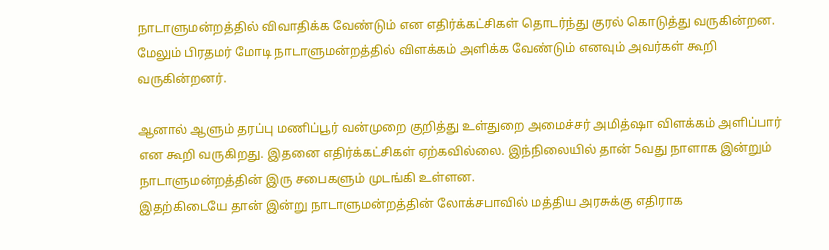நாடாளுமன்றத்தில் விவாதிக்க வேண்டும் என எதிர்க்கட்சிகள் தொடர்ந்து குரல் கொடுத்து வருகின்றன. மேலும் பிரதமர் மோடி நாடாளுமன்றத்தில் விளக்கம் அளிக்க வேண்டும் எனவும் அவர்கள் கூறி வருகின்றனர்.

ஆனால் ஆளும் தரப்பு மணிப்பூர் வன்முறை குறித்து உள்துறை அமைச்சர் அமித்ஷா விளக்கம் அளிப்பார் என கூறி வருகிறது. இதனை எதிர்க்கட்சிகள் ஏற்கவில்லை. இந்நிலையில் தான் 5வது நாளாக இன்றும் நாடாளுமன்றத்தின் இரு சபைகளும் முடங்கி உள்ளன.
இதற்கிடையே தான் இன்று நாடாளுமன்றத்தின் லோக்சபாவில் மத்திய அரசுக்கு எதிராக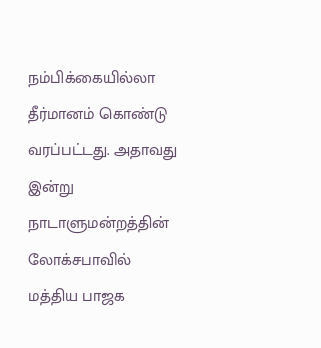நம்பிக்கையில்லா தீர்மானம் கொண்டு வரப்பட்டது. அதாவது இன்று நாடாளுமன்றத்தின் லோக்சபாவில் மத்திய பாஜக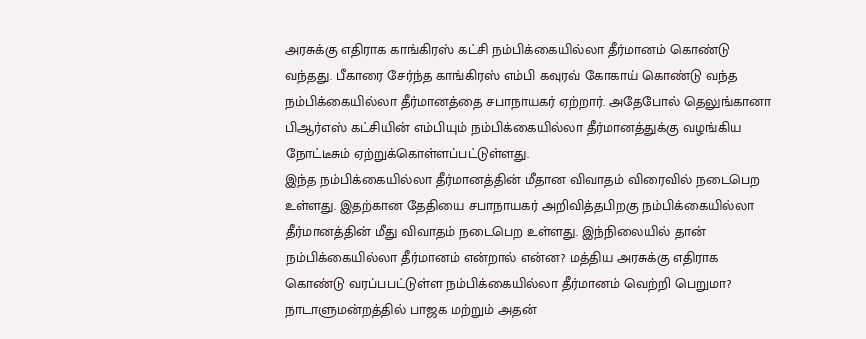அரசுக்கு எதிராக காங்கிரஸ் கட்சி நம்பிக்கையில்லா தீர்மானம் கொண்டு வந்தது. பீகாரை சேர்ந்த காங்கிரஸ் எம்பி கவுரவ் கோகாய் கொண்டு வந்த நம்பிக்கையில்லா தீர்மானத்தை சபாநாயகர் ஏற்றார். அதேபோல் தெலுங்கானா பிஆர்எஸ் கட்சியின் எம்பியும் நம்பிக்கையில்லா தீர்மானத்துக்கு வழங்கிய நோட்டீசும் ஏற்றுக்கொள்ளப்பட்டுள்ளது.
இந்த நம்பிக்கையில்லா தீர்மானத்தின் மீதான விவாதம் விரைவில் நடைபெற உள்ளது. இதற்கான தேதியை சபாநாயகர் அறிவித்தபிறகு நம்பிக்கையில்லா தீர்மானத்தின் மீது விவாதம் நடைபெற உள்ளது. இந்நிலையில் தான் நம்பிக்கையில்லா தீர்மானம் என்றால் என்ன? மத்திய அரசுக்கு எதிராக கொண்டு வரப்பபட்டுள்ள நம்பிக்கையில்லா தீர்மானம் வெற்றி பெறுமா? நாடாளுமன்றத்தில் பாஜக மற்றும் அதன்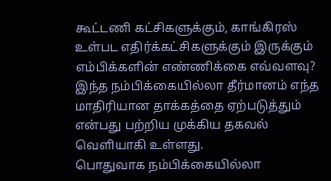கூட்டணி கட்சிகளுக்கும், காங்கிரஸ் உள்பட எதிர்க்கட்சிகளுக்கும் இருக்கும் எம்பிக்களின் எண்ணிக்கை எவ்வளவு? இந்த நம்பிக்கையில்லா தீர்மானம் எந்த மாதிரியான தாக்கத்தை ஏற்படுத்தும் என்பது பற்றிய முக்கிய தகவல் வெளியாகி உள்ளது.
பொதுவாக நம்பிக்கையில்லா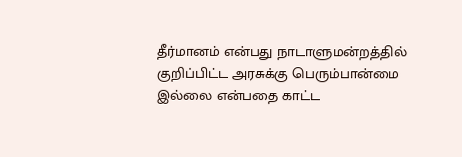தீர்மானம் என்பது நாடாளுமன்றத்தில் குறிப்பிட்ட அரசுக்கு பெரும்பான்மை இல்லை என்பதை காட்ட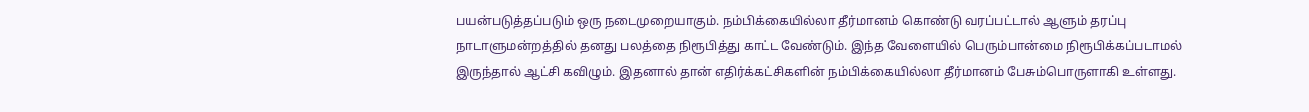பயன்படுத்தப்படும் ஒரு நடைமுறையாகும். நம்பிக்கையில்லா தீர்மானம் கொண்டு வரப்பட்டால் ஆளும் தரப்பு நாடாளுமன்றத்தில் தனது பலத்தை நிரூபித்து காட்ட வேண்டும். இந்த வேளையில் பெரும்பான்மை நிரூபிக்கப்படாமல் இருந்தால் ஆட்சி கவிழும். இதனால் தான் எதிர்க்கட்சிகளின் நம்பிக்கையில்லா தீர்மானம் பேசும்பொருளாகி உள்ளது.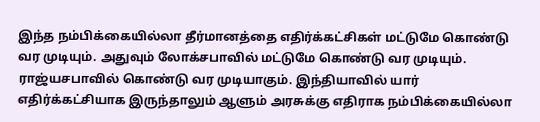இந்த நம்பிக்கையில்லா தீர்மானத்தை எதிர்க்கட்சிகள் மட்டுமே கொண்டு வர முடியும். அதுவும் லோக்சபாவில் மட்டுமே கொண்டு வர முடியும். ராஜ்யசபாவில் கொண்டு வர முடியாகும். இந்தியாவில் யார் எதிர்க்கட்சியாக இருந்தாலும் ஆளும் அரசுக்கு எதிராக நம்பிக்கையில்லா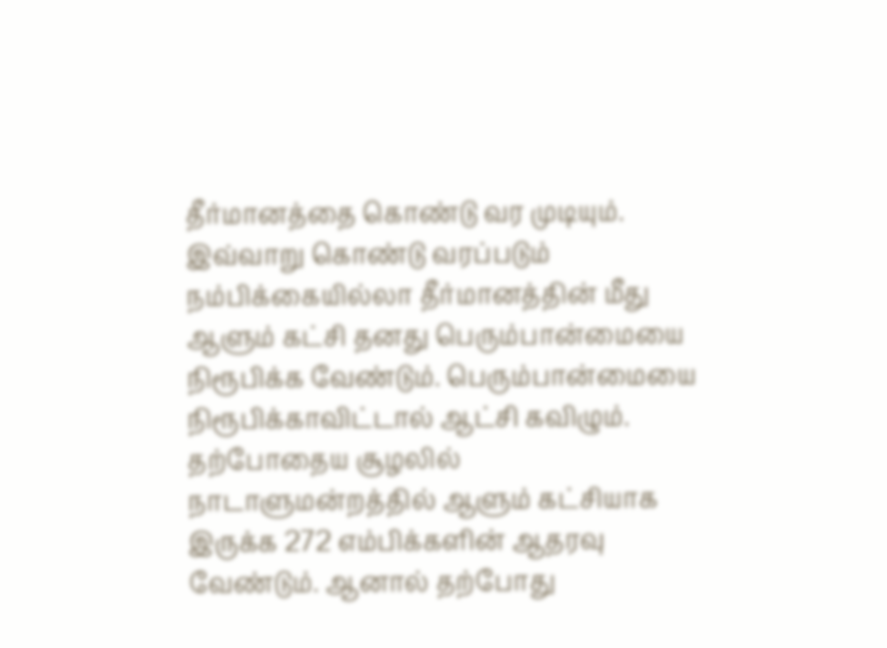தீர்மானத்தை கொண்டு வர முடியும். இவ்வாறு கொண்டு வரப்படும் நம்பிக்கையில்லா தீர்மானத்தின் மீது ஆளும் கட்சி தனது பெரும்பான்மையை நிரூபிக்க வேண்டும். பெரும்பான்மையை நிரூபிக்காவிட்டால் ஆட்சி கவிழும்.
தற்போதைய சூழலில் நாடாளுமன்றத்தில் ஆளும் கட்சியாக இருக்க 272 எம்பிக்களின் ஆதரவு வேண்டும். ஆனால் தற்போது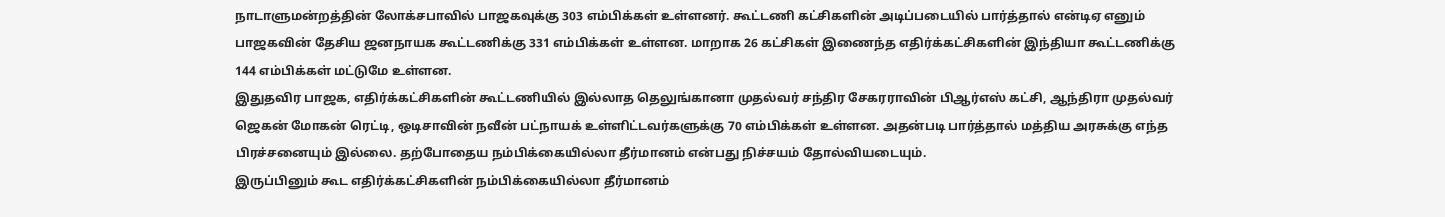நாடாளுமன்றத்தின் லோக்சபாவில் பாஜகவுக்கு 303 எம்பிக்கள் உள்ளனர். கூட்டணி கட்சிகளின் அடிப்படையில் பார்த்தால் என்டிஏ எனும் பாஜகவின் தேசிய ஜனநாயக கூட்டணிக்கு 331 எம்பிக்கள் உள்ளன. மாறாக 26 கட்சிகள் இணைந்த எதிர்க்கட்சிகளின் இந்தியா கூட்டணிக்கு 144 எம்பிக்கள் மட்டுமே உள்ளன.
இதுதவிர பாஜக, எதிர்க்கட்சிகளின் கூட்டணியில் இல்லாத தெலுங்கானா முதல்வர் சந்திர சேகரராவின் பிஆர்எஸ் கட்சி, ஆந்திரா முதல்வர் ஜெகன் மோகன் ரெட்டி, ஒடிசாவின் நவீன் பட்நாயக் உள்ளிட்டவர்களுக்கு 70 எம்பிக்கள் உள்ளன. அதன்படி பார்த்தால் மத்திய அரசுக்கு எந்த பிரச்சனையும் இல்லை. தற்போதைய நம்பிக்கையில்லா தீர்மானம் என்பது நிச்சயம் தோல்வியடையும்.
இருப்பினும் கூட எதிர்க்கட்சிகளின் நம்பிக்கையில்லா தீர்மானம்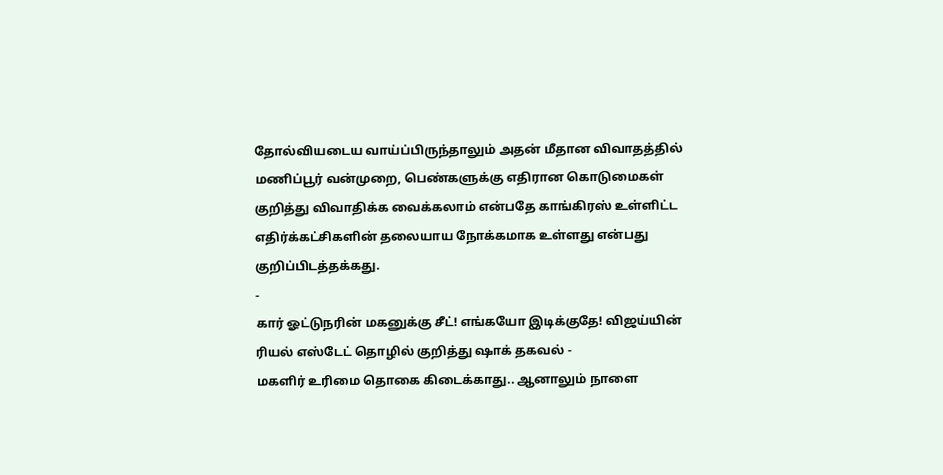தோல்வியடைய வாய்ப்பிருந்தாலும் அதன் மீதான விவாதத்தில் மணிப்பூர் வன்முறை, பெண்களுக்கு எதிரான கொடுமைகள் குறித்து விவாதிக்க வைக்கலாம் என்பதே காங்கிரஸ் உள்ளிட்ட எதிர்க்கட்சிகளின் தலையாய நோக்கமாக உள்ளது என்பது குறிப்பிடத்தக்கது.
-
கார் ஓட்டுநரின் மகனுக்கு சீட்! எங்கயோ இடிக்குதே! விஜய்யின் ரியல் எஸ்டேட் தொழில் குறித்து ஷாக் தகவல் -
மகளிர் உரிமை தொகை கிடைக்காது.. ஆனாலும் நாளை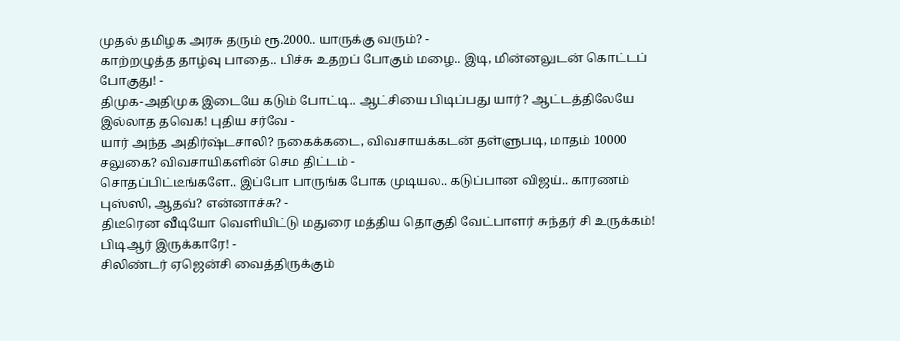முதல் தமிழக அரசு தரும் ரூ.2000.. யாருக்கு வரும்? -
காற்றழுத்த தாழ்வு பாதை.. பிச்சு உதறப் போகும் மழை.. இடி, மின்னலுடன் கொட்டப் போகுது! -
திமுக-அதிமுக இடையே கடும் போட்டி.. ஆட்சியை பிடிப்பது யார்? ஆட்டத்திலேயே இல்லாத தவெக! புதிய சர்வே -
யார் அந்த அதிர்ஷ்டசாலி? நகைக்கடை, விவசாயக்கடன் தள்ளுபடி, மாதம் 10000 சலுகை? விவசாயிகளின் செம திட்டம் -
சொதப்பிட்டீங்களே.. இப்போ பாருங்க போக முடியல.. கடுப்பான விஜய்.. காரணம் புஸ்ஸி, ஆதவ்? என்னாச்சு? -
திடீரென வீடியோ வெளியிட்டு மதுரை மத்திய தொகுதி வேட்பாளர் சுந்தர் சி உருக்கம்! பிடிஆர் இருக்காரே! -
சிலிண்டர் ஏஜென்சி வைத்திருக்கும்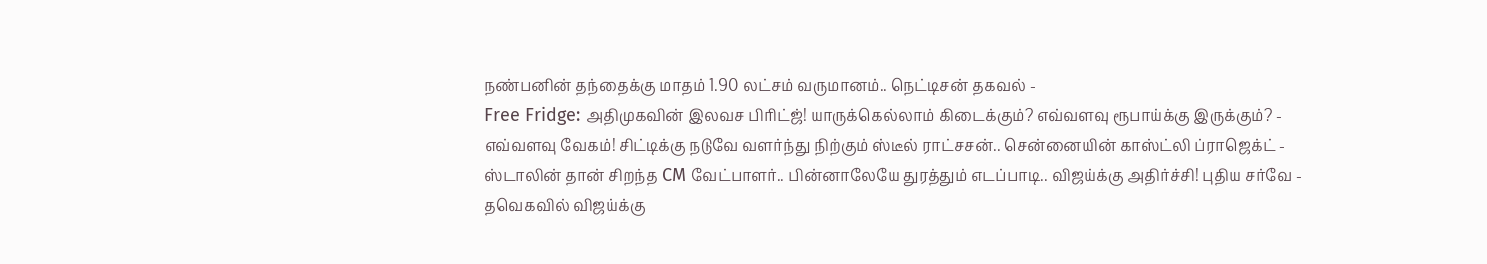நண்பனின் தந்தைக்கு மாதம் 1.90 லட்சம் வருமானம்.. நெட்டிசன் தகவல் -
Free Fridge: அதிமுகவின் இலவச பிரிட்ஜ்! யாருக்கெல்லாம் கிடைக்கும்? எவ்வளவு ரூபாய்க்கு இருக்கும்? -
எவ்வளவு வேகம்! சிட்டிக்கு நடுவே வளர்ந்து நிற்கும் ஸ்டீல் ராட்சசன்.. சென்னையின் காஸ்ட்லி ப்ராஜெக்ட் -
ஸ்டாலின் தான் சிறந்த CM வேட்பாளர்.. பின்னாலேயே துரத்தும் எடப்பாடி.. விஜய்க்கு அதிர்ச்சி! புதிய சர்வே -
தவெகவில் விஜய்க்கு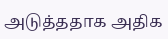அடுத்ததாக அதிக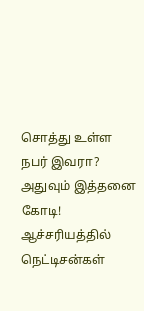சொத்து உள்ள நபர் இவரா? அதுவும் இத்தனை கோடி! ஆச்சரியத்தில் நெட்டிசன்கள்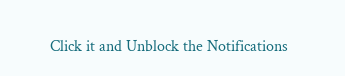Click it and Unblock the Notifications